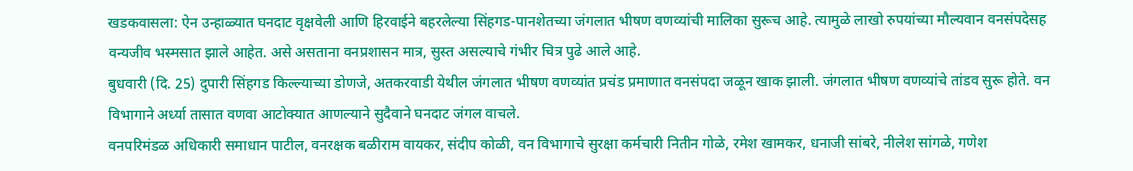खडकवासला: ऐन उन्हाळ्यात घनदाट वृक्षवेली आणि हिरवाईने बहरलेल्या सिंहगड-पानशेतच्या जंगलात भीषण वणव्यांची मालिका सुरूच आहे. त्यामुळे लाखो रुपयांच्या मौल्यवान वनसंपदेसह वन्यजीव भस्मसात झाले आहेत. असे असताना वनप्रशासन मात्र, सुस्त असल्याचे गंभीर चित्र पुढे आले आहे.
बुधवारी (दि. 25) दुपारी सिंहगड किल्ल्याच्या डोणजे, अतकरवाडी येथील जंगलात भीषण वणव्यांत प्रचंड प्रमाणात वनसंपदा जळून खाक झाली. जंगलात भीषण वणव्यांचे तांडव सुरू होते. वन विभागाने अर्ध्या तासात वणवा आटोक्यात आणल्याने सुदैवाने घनदाट जंगल वाचले.
वनपरिमंडळ अधिकारी समाधान पाटील, वनरक्षक बळीराम वायकर, संदीप कोळी, वन विभागाचे सुरक्षा कर्मचारी नितीन गोळे, रमेश खामकर, धनाजी सांबरे, नीलेश सांगळे, गणेश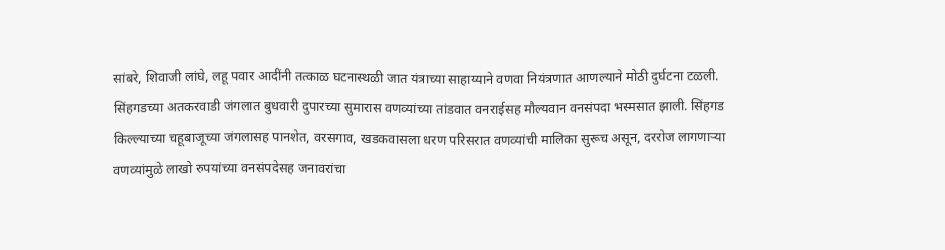सांबरे, शिवाजी लांघे, लहू पवार आदींनी तत्काळ घटनास्थळी जात यंत्राच्या साहाय्याने वणवा नियंत्रणात आणल्याने मोठी दुर्घटना टळली.
सिंहगडच्या अतकरवाडी जंगलात बुधवारी दुपारच्या सुमारास वणव्यांच्या तांडवात वनराईसह मौल्यवान वनसंपदा भस्मसात झाली. सिंहगड किल्ल्याच्या चहूबाजूच्या जंगलासह पानशेत, वरसगाव, खडकवासला धरण परिसरात वणव्यांची मालिका सुरूच असून, दररोज लागणाऱ्या वणव्यांमुळे लाखो रुपयांच्या वनसंपदेसह जनावरांचा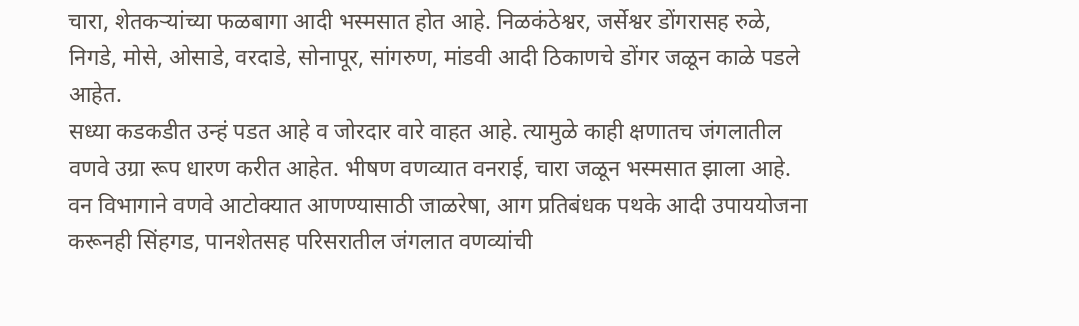चारा, शेतकऱ्यांच्या फळबागा आदी भस्मसात होत आहे. निळकंठेश्वर, जर्सेश्वर डोंगरासह रुळे, निगडे, मोसे, ओसाडे, वरदाडे, सोनापूर, सांगरुण, मांडवी आदी ठिकाणचे डोंगर जळून काळे पडले आहेत.
सध्या कडकडीत उन्हं पडत आहे व जोरदार वारे वाहत आहे. त्यामुळे काही क्षणातच जंगलातील वणवे उग्रा रूप धारण करीत आहेत. भीषण वणव्यात वनराई, चारा जळून भस्मसात झाला आहे. वन विभागाने वणवे आटोक्यात आणण्यासाठी जाळरेषा, आग प्रतिबंधक पथके आदी उपाययोजना करूनही सिंहगड, पानशेतसह परिसरातील जंगलात वणव्यांची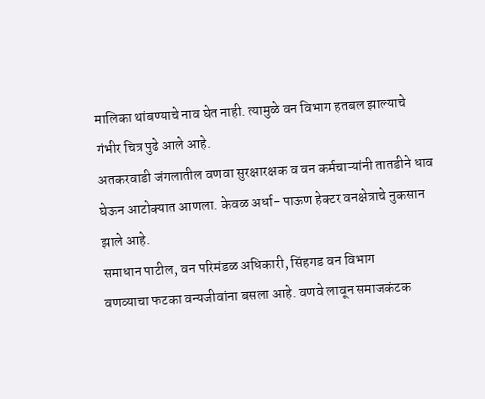मालिका थांबण्याचे नाव घेत नाही. त्यामुळे वन विभाग हतबल झाल्याचे गंभीर चित्र पुढे आले आहे.
अतकरवाडी जंगलातील वणवा सुरक्षारक्षक व वन कर्मचाऱ्यांनी तातडीने धाव घेऊन आटोक्यात आणला. केवळ अर्धा- पाऊण हेक्टर वनक्षेत्राचे नुकसान झाले आहे.
समाधान पाटील, वन परिमंडळ अधिकारी, सिंहगड वन विभाग
वणव्याचा फटका वन्यजीवांना बसला आहे. वणवे लावून समाजकंटक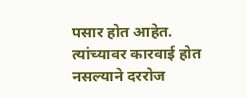पसार होत आहेत. त्यांच्यावर कारवाई होत नसल्याने दररोज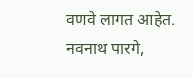वणवे लागत आहेत.
नवनाथ पारगे,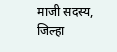माजी सदस्य, जिल्हा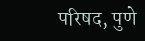परिषद, पुणे